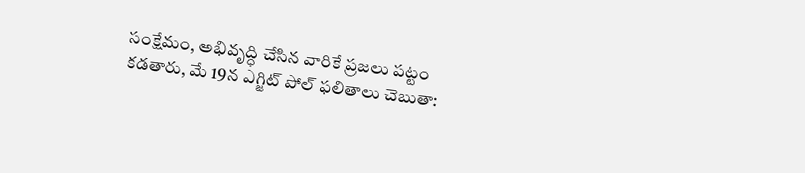సంక్షేమం, అభివృద్ధి చేసిన వారికే ప్రజలు పట్టం కడతారు, మే 19న ఎగ్జిట్ పోల్ ఫలితాలు చెబుతా: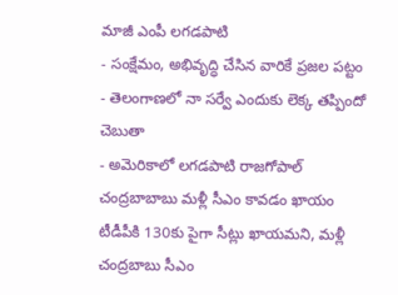మాజీ ఎంపీ లగడపాటి
- సంక్షేమం, అభివృద్ధి చేసిన వారికే ప్రజల పట్టం
- తెలంగాణలో నా సర్వే ఎందుకు లెక్క తప్పిందో చెబుతా
- అమెరికాలో లగడపాటి రాజగోపాల్
చంద్రబాబాబు మళ్లీ సీఎం కావడం ఖాయం
టీడీపీకి 130కు పైగా సీట్లు ఖాయమని, మళ్లీ చంద్రబాబు సీఎం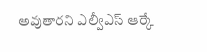అవుతారని ఎల్వీఎస్ ఆర్కే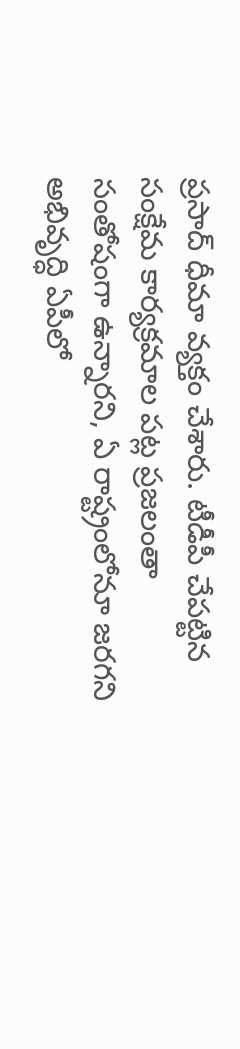ప్రసాద్ ధీమా వ్యక్తం చేశారు. టీడీపీ చేపట్టిన సంక్షేమ కార్యక్రమాల పట్ల ప్రజలంతా సంతోషంగా ఉన్నారని, ఏ రాష్ట్రంలోనూ జరగని అభివృద్ధి ఏపీలో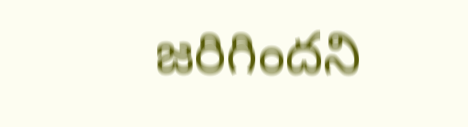జరిగిందని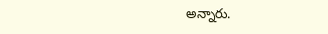అన్నారు.